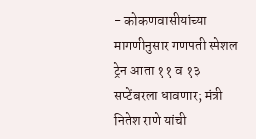- कोकणवासीयांच्या मागणीनुसार गणपती स्पेशल ट्रेन आता ११ व १३ सप्टेंबरला धावणार; मंत्री नितेश राणे यांची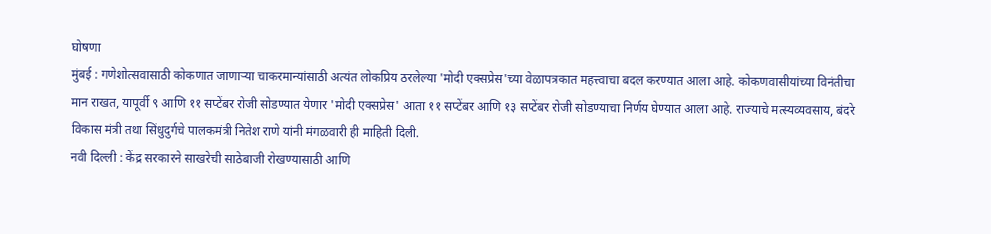घोषणा
मुंबई : गणेशोत्सवासाठी कोकणात जाणाऱ्या चाकरमान्यांसाठी अत्यंत लोकप्रिय ठरलेल्या 'मोदी एक्सप्रेस'च्या वेळापत्रकात महत्त्वाचा बदल करण्यात आला आहे. कोकणवासीयांच्या विनंतीचा मान राखत, यापूर्वी ९ आणि ११ सप्टेंबर रोजी सोडण्यात येणार 'मोदी एक्सप्रेस' आता ११ सप्टेंबर आणि १३ सप्टेंबर रोजी सोडण्याचा निर्णय घेण्यात आला आहे. राज्याचे मत्स्यव्यवसाय, बंदरे विकास मंत्री तथा सिंधुदुर्गचे पालकमंत्री नितेश राणे यांनी मंगळवारी ही माहिती दिली.
नवी दिल्ली : केंद्र सरकारने साखरेची साठेबाजी रोखण्यासाठी आणि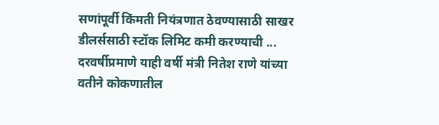सणांपूर्वी किंमती नियंत्रणात ठेवण्यासाठी साखर डीलर्ससाठी स्टॉक लिमिट कमी करण्याची ...
दरवर्षीप्रमाणे याही वर्षी मंत्री नितेश राणे यांच्या वतीने कोकणातील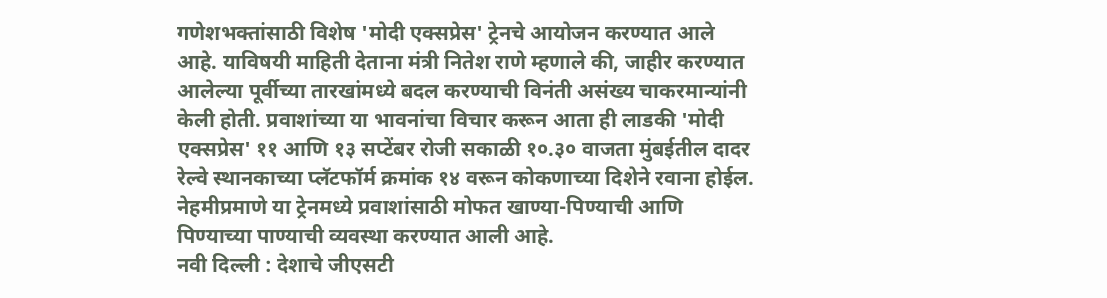गणेशभक्तांसाठी विशेष 'मोदी एक्सप्रेस' ट्रेनचे आयोजन करण्यात आले आहे. याविषयी माहिती देताना मंत्री नितेश राणे म्हणाले की, जाहीर करण्यात आलेल्या पूर्वीच्या तारखांमध्ये बदल करण्याची विनंती असंख्य चाकरमान्यांनी केली होती. प्रवाशांच्या या भावनांचा विचार करून आता ही लाडकी 'मोदी एक्सप्रेस' ११ आणि १३ सप्टेंबर रोजी सकाळी १०.३० वाजता मुंबईतील दादर रेल्वे स्थानकाच्या प्लॅटफॉर्म क्रमांक १४ वरून कोकणाच्या दिशेने रवाना होईल. नेहमीप्रमाणे या ट्रेनमध्ये प्रवाशांसाठी मोफत खाण्या-पिण्याची आणि पिण्याच्या पाण्याची व्यवस्था करण्यात आली आहे.
नवी दिल्ली : देशाचे जीएसटी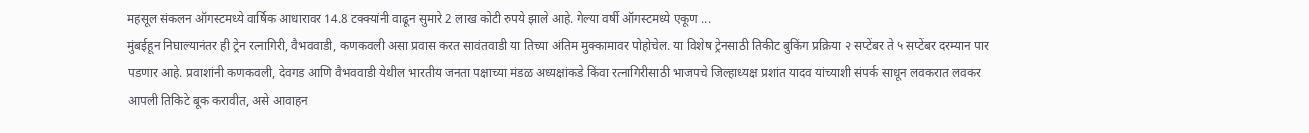महसूल संकलन ऑगस्टमध्ये वार्षिक आधारावर 14.8 टक्क्यांनी वाढून सुमारे 2 लाख कोटी रुपये झाले आहे. गेल्या वर्षी ऑगस्टमध्ये एकूण ...
मुंबईहून निघाल्यानंतर ही ट्रेन रत्नागिरी, वैभववाडी, कणकवली असा प्रवास करत सावंतवाडी या तिच्या अंतिम मुक्कामावर पोहोचेल. या विशेष ट्रेनसाठी तिकीट बुकिंग प्रक्रिया २ सप्टेंबर ते ५ सप्टेंबर दरम्यान पार पडणार आहे. प्रवाशांनी कणकवली, देवगड आणि वैभववाडी येथील भारतीय जनता पक्षाच्या मंडळ अध्यक्षांकडे किंवा रत्नागिरीसाठी भाजपचे जिल्हाध्यक्ष प्रशांत यादव यांच्याशी संपर्क साधून लवकरात लवकर आपली तिकिटे बूक करावीत, असे आवाहन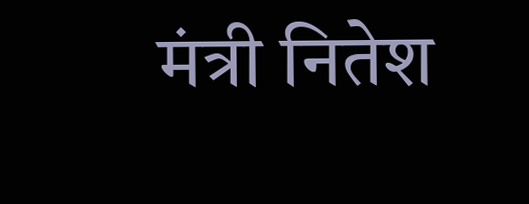मंत्री नितेश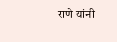राणे यांनी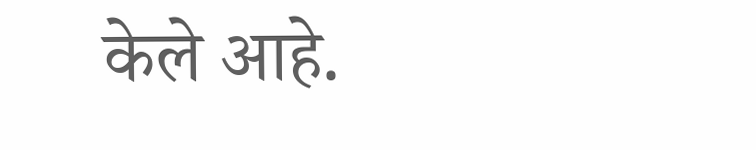केले आहे.